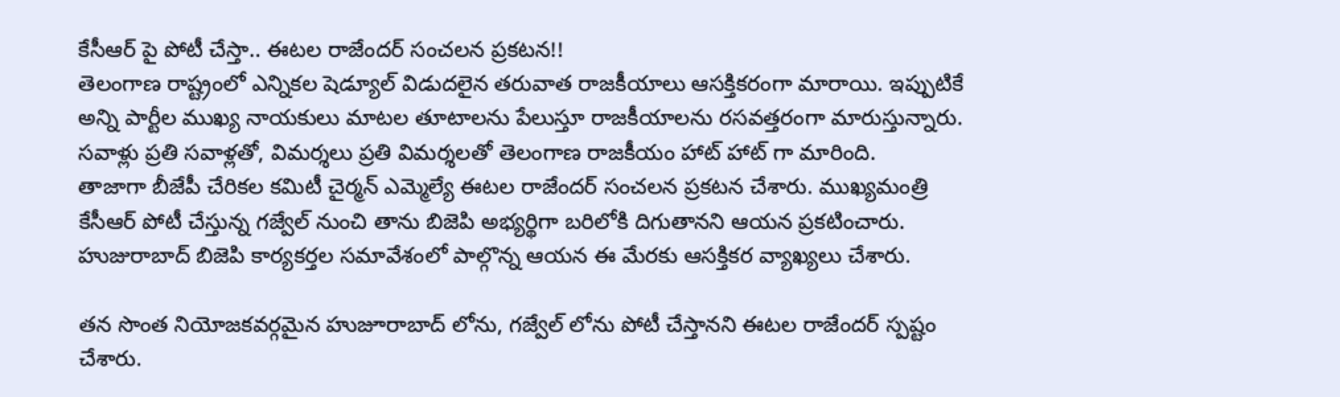కేసీఆర్ పై పోటీ చేస్తా.. ఈటల రాజేందర్ సంచలన ప్రకటన!!
తెలంగాణ రాష్ట్రంలో ఎన్నికల షెడ్యూల్ విడుదలైన తరువాత రాజకీయాలు ఆసక్తికరంగా మారాయి. ఇప్పుటికే అన్ని పార్టీల ముఖ్య నాయకులు మాటల తూటాలను పేలుస్తూ రాజకీయాలను రసవత్తరంగా మారుస్తున్నారు. సవాళ్లు ప్రతి సవాళ్లతో, విమర్శలు ప్రతి విమర్శలతో తెలంగాణ రాజకీయం హాట్ హాట్ గా మారింది.
తాజాగా బీజేపీ చేరికల కమిటీ చైర్మన్ ఎమ్మెల్యే ఈటల రాజేందర్ సంచలన ప్రకటన చేశారు. ముఖ్యమంత్రి కేసీఆర్ పోటీ చేస్తున్న గజ్వేల్ నుంచి తాను బిజెపి అభ్యర్థిగా బరిలోకి దిగుతానని ఆయన ప్రకటించారు. హుజురాబాద్ బిజెపి కార్యకర్తల సమావేశంలో పాల్గొన్న ఆయన ఈ మేరకు ఆసక్తికర వ్యాఖ్యలు చేశారు.

తన సొంత నియోజకవర్గమైన హుజూరాబాద్ లోను, గజ్వేల్ లోను పోటీ చేస్తానని ఈటల రాజేందర్ స్పష్టం చేశారు.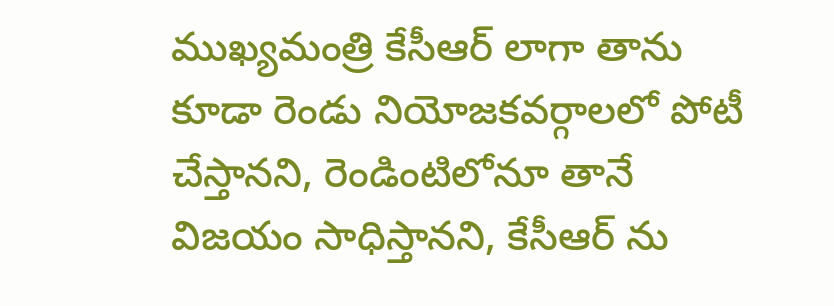ముఖ్యమంత్రి కేసీఆర్ లాగా తాను కూడా రెండు నియోజకవర్గాలలో పోటీ చేస్తానని, రెండింటిలోనూ తానే విజయం సాధిస్తానని, కేసీఆర్ ను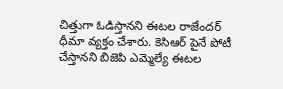చిత్తుగా ఓడిస్తానని ఈటల రాజేందర్ ధీమా వ్యక్తం చేశారు. కెసిఆర్ పైనే పోటీ చేస్తానని బిజెపి ఎమ్మెల్యే ఈటల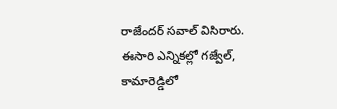రాజేందర్ సవాల్ విసిరారు.
ఈసారి ఎన్నికల్లో గజ్వేల్, కామారెడ్డిలో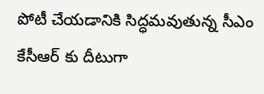పోటీ చేయడానికి సిద్ధమవుతున్న సీఎం కేసీఆర్ కు దీటుగా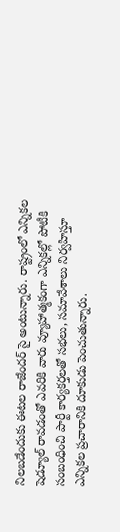నిలబడేందుకు ఈటల రాజేందర్ సై అంటున్నారు. రాష్ట్రంలో ఎన్నికల షెడ్యూల్ రావడంతో ఎవరికి వారు వ్యూహాత్మకంగా ఎన్నికల్లో పోటీకి సంబంధించి పార్టీ కార్యకర్తలతో సభలు, సమావేశాలు నిర్వహిస్తూ ఎన్నికల ప్రచారానికి దూకుడు పెంచుతున్నారు.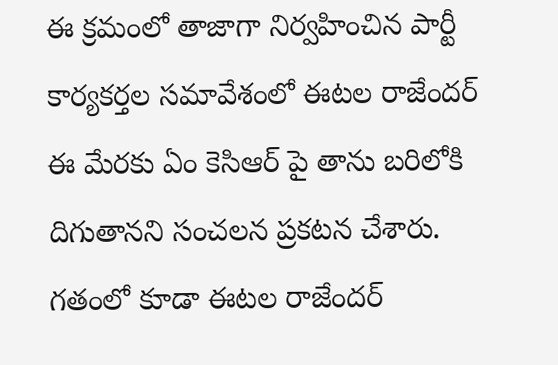ఈ క్రమంలో తాజాగా నిర్వహించిన పార్టీ కార్యకర్తల సమావేశంలో ఈటల రాజేందర్ ఈ మేరకు ఏం కెసిఆర్ పై తాను బరిలోకి దిగుతానని సంచలన ప్రకటన చేశారు. గతంలో కూడా ఈటల రాజేందర్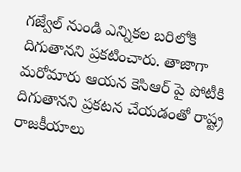గజ్వేల్ నుండి ఎన్నికల బరిలోకి దిగుతానని ప్రకటించారు. తాజాగా మరోమారు ఆయన కెసిఆర్ పై పోటీకి దిగుతానని ప్రకటన చేయడంతో రాష్ట్ర రాజకీయాలు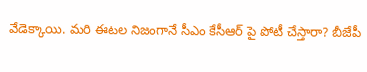వేడెక్కాయి. మరి ఈటల నిజంగానే సీఎం కేసీఆర్ పై పోటీ చేస్తారా? బీజేపీ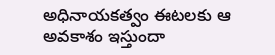అధినాయకత్వం ఈటలకు ఆ అవకాశం ఇస్తుందా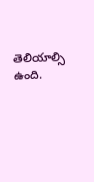తెలియాల్సి ఉంది.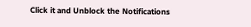Click it and Unblock the Notifications